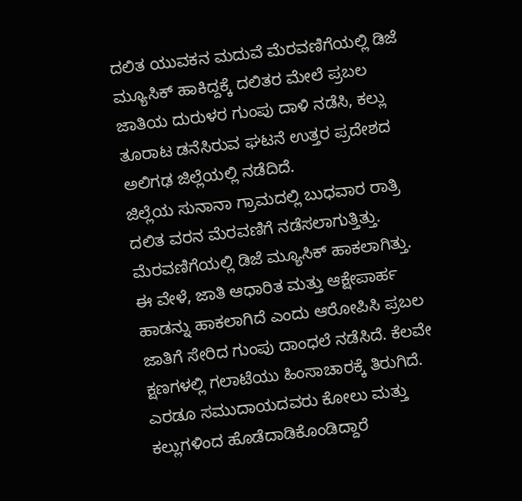ದಲಿತ ಯುವಕನ ಮದುವೆ ಮೆರವಣಿಗೆಯಲ್ಲಿ ಡಿಜೆ ಮ್ಯೂಸಿಕ್ ಹಾಕಿದ್ದಕ್ಕೆ ದಲಿತರ ಮೇಲೆ ಪ್ರಬಲ ಜಾತಿಯ ದುರುಳರ ಗುಂಪು ದಾಳಿ ನಡೆಸಿ, ಕಲ್ಲು ತೂರಾಟ ಡನೆಸಿರುವ ಘಟನೆ ಉತ್ತರ ಪ್ರದೇಶದ ಅಲಿಗಢ ಜಿಲ್ಲೆಯಲ್ಲಿ ನಡೆದಿದೆ.
ಜಿಲ್ಲೆಯ ಸುನಾನಾ ಗ್ರಾಮದಲ್ಲಿ ಬುಧವಾರ ರಾತ್ರಿ ದಲಿತ ವರನ ಮೆರವಣಿಗೆ ನಡೆಸಲಾಗುತ್ತಿತ್ತು. ಮೆರವಣಿಗೆಯಲ್ಲಿ ಡಿಜೆ ಮ್ಯೂಸಿಕ್ ಹಾಕಲಾಗಿತ್ತು. ಈ ವೇಳೆ, ಜಾತಿ ಆಧಾರಿತ ಮತ್ತು ಆಕ್ಷೇಪಾರ್ಹ ಹಾಡನ್ನು ಹಾಕಲಾಗಿದೆ ಎಂದು ಆರೋಪಿಸಿ ಪ್ರಬಲ ಜಾತಿಗೆ ಸೇರಿದ ಗುಂಪು ದಾಂಧಲೆ ನಡೆಸಿದೆ. ಕೆಲವೇ ಕ್ಷಣಗಳಲ್ಲಿ ಗಲಾಟೆಯು ಹಿಂಸಾಚಾರಕ್ಕೆ ತಿರುಗಿದೆ. ಎರಡೂ ಸಮುದಾಯದವರು ಕೋಲು ಮತ್ತು ಕಲ್ಲುಗಳಿಂದ ಹೊಡೆದಾಡಿಕೊಂಡಿದ್ದಾರೆ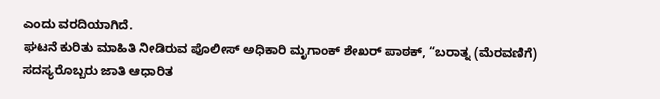ಎಂದು ವರದಿಯಾಗಿದೆ.
ಘಟನೆ ಕುರಿತು ಮಾಹಿತಿ ನೀಡಿರುವ ಪೊಲೀಸ್ ಅಧಿಕಾರಿ ಮೃಗಾಂಕ್ ಶೇಖರ್ ಪಾಠಕ್, “ಬರಾತ್ನ (ಮೆರವಣಿಗೆ) ಸದಸ್ಯರೊಬ್ಬರು ಜಾತಿ ಆಧಾರಿತ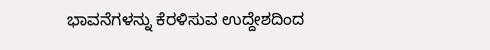ಭಾವನೆಗಳನ್ನು ಕೆರಳಿಸುವ ಉದ್ದೇಶದಿಂದ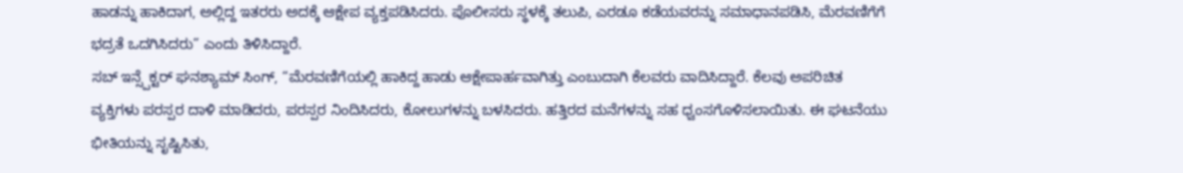ಹಾಡನ್ನು ಹಾಕಿದಾಗ, ಅಲ್ಲಿದ್ದ ಇತರರು ಅದಕ್ಕೆ ಆಕ್ಷೇಪ ವ್ಯಕ್ತಪಡಿಸಿದರು. ಪೊಲೀಸರು ಸ್ಥಳಕ್ಕೆ ತಲುಪಿ, ಎರಡೂ ಕಡೆಯವರನ್ನು ಸಮಾಧಾನಪಡಿಸಿ, ಮೆರವಣಿಗೆಗೆ ಭದ್ರತೆ ಒದಗಿಸಿದರು” ಎಂದು ತಿಳಿಸಿದ್ದಾರೆ.
ಸಬ್ ಇನ್ಸ್ಪೆಕ್ಟರ್ ಘನಶ್ಯಾಮ್ ಸಿಂಗ್, “ಮೆರವಣಿಗೆಯಲ್ಲಿ ಹಾಕಿದ್ದ ಹಾಡು ಆಕ್ಷೇಪಾರ್ಹವಾಗಿತ್ತು ಎಂಬುದಾಗಿ ಕೆಲವರು ವಾದಿಸಿದ್ದಾರೆ. ಕೆಲವು ಅಪರಿಚಿತ ವ್ಯಕ್ತಿಗಳು ಪರಸ್ಪರ ದಾಳಿ ಮಾಡಿದರು, ಪರಸ್ಪರ ನಿಂದಿಸಿದರು, ಕೋಲುಗಳನ್ನು ಬಳಸಿದರು. ಹತ್ತಿರದ ಮನೆಗಳನ್ನು ಸಹ ಧ್ವಂಸಗೊಳಿಸಲಾಯಿತು. ಈ ಘಟನೆಯು ಭೀತಿಯನ್ನು ಸೃಷ್ಟಿಸಿತು,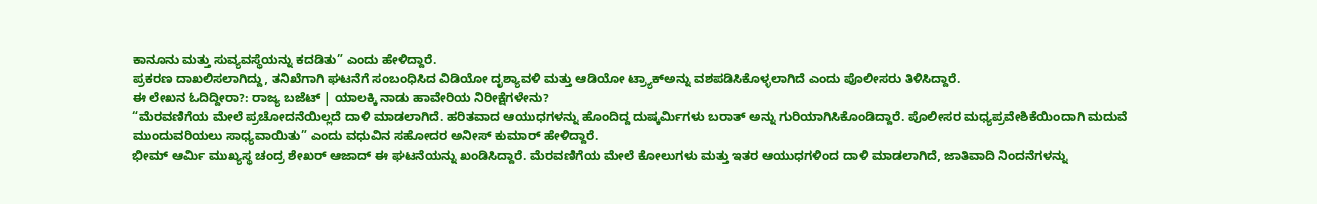ಕಾನೂನು ಮತ್ತು ಸುವ್ಯವಸ್ಥೆಯನ್ನು ಕದಡಿತು” ಎಂದು ಹೇಳಿದ್ದಾರೆ.
ಪ್ರಕರಣ ದಾಖಲಿಸಲಾಗಿದ್ದು, ತನಿಖೆಗಾಗಿ ಘಟನೆಗೆ ಸಂಬಂಧಿಸಿದ ವಿಡಿಯೋ ದೃಶ್ಯಾವಳಿ ಮತ್ತು ಆಡಿಯೋ ಟ್ರ್ಯಾಕ್ಅನ್ನು ವಶಪಡಿಸಿಕೊಳ್ಳಲಾಗಿದೆ ಎಂದು ಪೊಲೀಸರು ತಿಳಿಸಿದ್ದಾರೆ.
ಈ ಲೇಖನ ಓದಿದ್ದೀರಾ?: ರಾಜ್ಯ ಬಜೆಟ್ | ಯಾಲಕ್ಕಿ ನಾಡು ಹಾವೇರಿಯ ನಿರೀಕ್ಷೆಗಳೇನು?
“ಮೆರವಣಿಗೆಯ ಮೇಲೆ ಪ್ರಚೋದನೆಯಿಲ್ಲದೆ ದಾಳಿ ಮಾಡಲಾಗಿದೆ. ಹರಿತವಾದ ಆಯುಧಗಳನ್ನು ಹೊಂದಿದ್ದ ದುಷ್ಕರ್ಮಿಗಳು ಬರಾತ್ ಅನ್ನು ಗುರಿಯಾಗಿಸಿಕೊಂಡಿದ್ದಾರೆ. ಪೊಲೀಸರ ಮಧ್ಯಪ್ರವೇಶಿಕೆಯಿಂದಾಗಿ ಮದುವೆ ಮುಂದುವರಿಯಲು ಸಾಧ್ಯವಾಯಿತು” ಎಂದು ವಧುವಿನ ಸಹೋದರ ಅನೀಸ್ ಕುಮಾರ್ ಹೇಳಿದ್ದಾರೆ.
ಭೀಮ್ ಆರ್ಮಿ ಮುಖ್ಯಸ್ಥ ಚಂದ್ರ ಶೇಖರ್ ಆಜಾದ್ ಈ ಘಟನೆಯನ್ನು ಖಂಡಿಸಿದ್ದಾರೆ. ಮೆರವಣಿಗೆಯ ಮೇಲೆ ಕೋಲುಗಳು ಮತ್ತು ಇತರ ಆಯುಧಗಳಿಂದ ದಾಳಿ ಮಾಡಲಾಗಿದೆ, ಜಾತಿವಾದಿ ನಿಂದನೆಗಳನ್ನು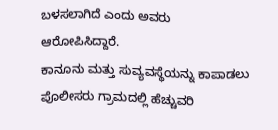ಬಳಸಲಾಗಿದೆ ಎಂದು ಅವರು ಆರೋಪಿಸಿದ್ದಾರೆ.
ಕಾನೂನು ಮತ್ತು ಸುವ್ಯವಸ್ಥೆಯನ್ನು ಕಾಪಾಡಲು ಪೊಲೀಸರು ಗ್ರಾಮದಲ್ಲಿ ಹೆಚ್ಚುವರಿ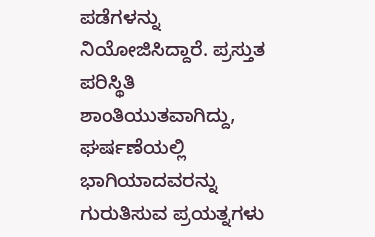ಪಡೆಗಳನ್ನು ನಿಯೋಜಿಸಿದ್ದಾರೆ. ಪ್ರಸ್ತುತ ಪರಿಸ್ಥಿತಿ ಶಾಂತಿಯುತವಾಗಿದ್ದು, ಘರ್ಷಣೆಯಲ್ಲಿ ಭಾಗಿಯಾದವರನ್ನು ಗುರುತಿಸುವ ಪ್ರಯತ್ನಗಳು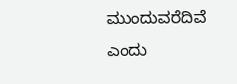ಮುಂದುವರೆದಿವೆ ಎಂದು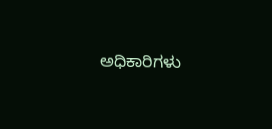ಅಧಿಕಾರಿಗಳು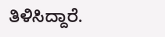ತಿಳಿಸಿದ್ದಾರೆ.